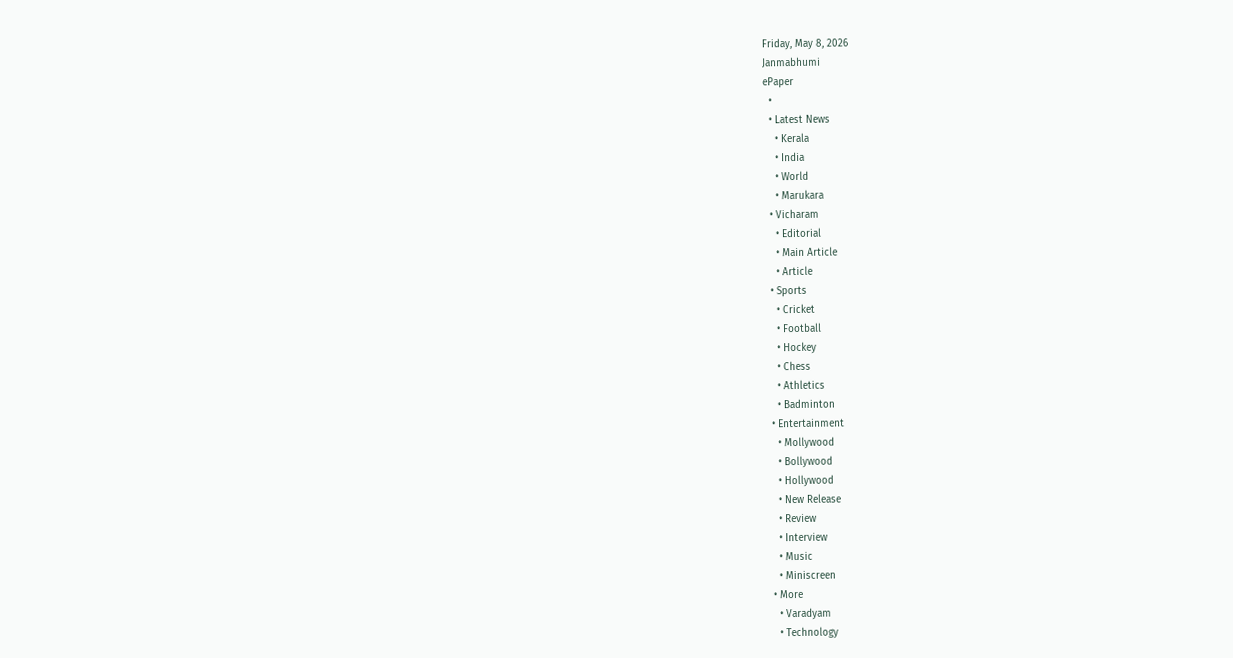Friday, May 8, 2026
Janmabhumi
ePaper
  •
  • Latest News
    • Kerala
    • India
    • World
    • Marukara
  • Vicharam
    • Editorial
    • Main Article
    • Article
  • Sports
    • Cricket
    • Football
    • Hockey
    • Chess
    • Athletics
    • Badminton
  • Entertainment
    • Mollywood
    • Bollywood
    • Hollywood
    • New Release
    • Review
    • Interview
    • Music
    • Miniscreen
  • More
    • Varadyam
    • Technology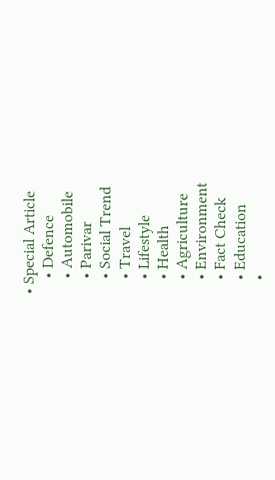• Special Article
    • Defence
    • Automobile
    • Parivar
    • Social Trend
    • Travel
    • Lifestyle
    • Health
    • Agriculture
    • Environment
    • Fact Check
    • Education
    •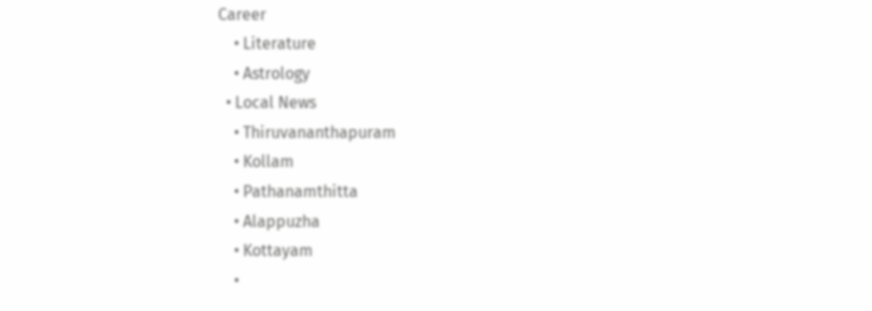Career
    • Literature
    • Astrology
  • Local News
    • Thiruvananthapuram
    • Kollam
    • Pathanamthitta
    • Alappuzha
    • Kottayam
    •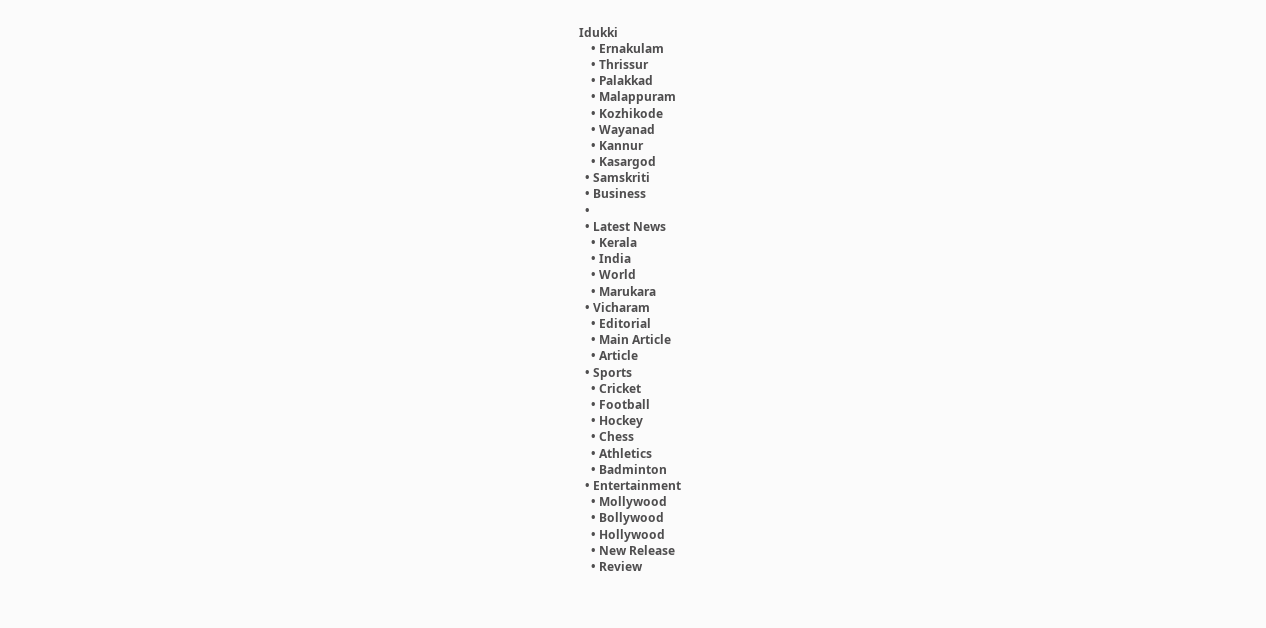Idukki
    • Ernakulam
    • Thrissur
    • Palakkad
    • Malappuram
    • Kozhikode
    • Wayanad
    • Kannur
    • Kasargod
  • Samskriti
  • Business
  •
  • Latest News
    • Kerala
    • India
    • World
    • Marukara
  • Vicharam
    • Editorial
    • Main Article
    • Article
  • Sports
    • Cricket
    • Football
    • Hockey
    • Chess
    • Athletics
    • Badminton
  • Entertainment
    • Mollywood
    • Bollywood
    • Hollywood
    • New Release
    • Review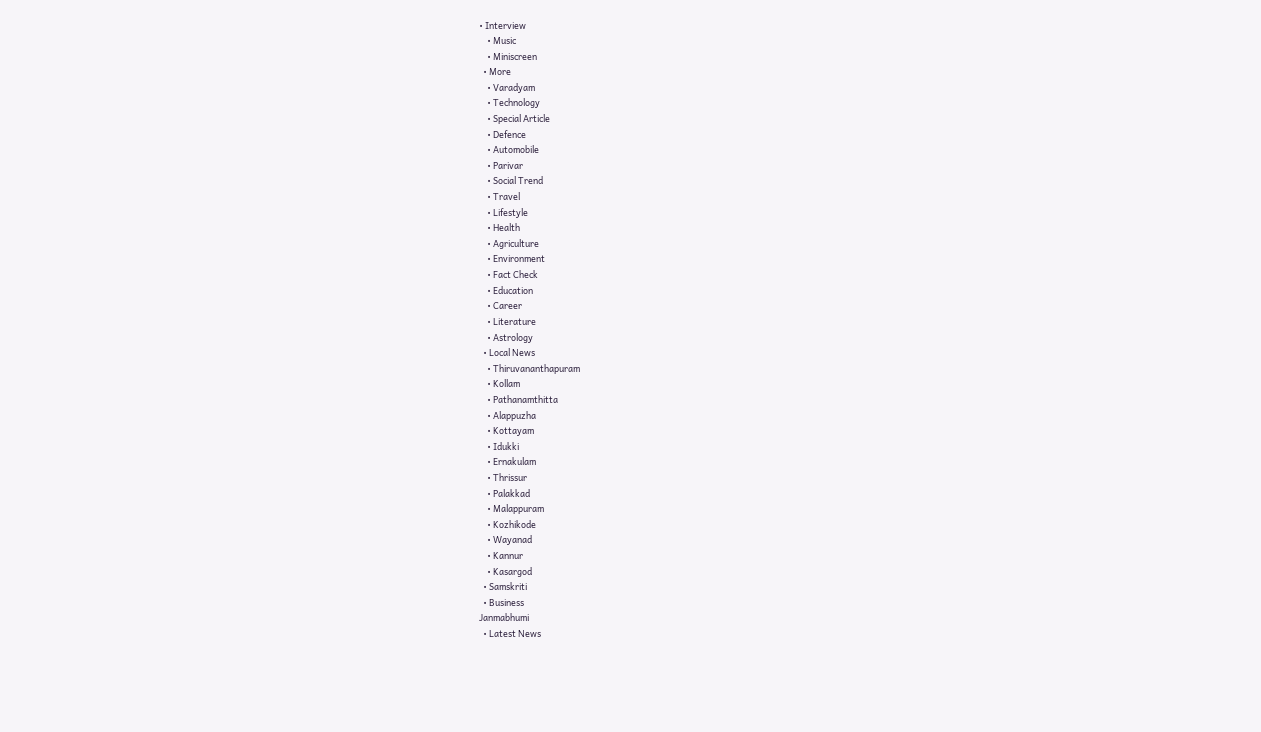• Interview
    • Music
    • Miniscreen
  • More
    • Varadyam
    • Technology
    • Special Article
    • Defence
    • Automobile
    • Parivar
    • Social Trend
    • Travel
    • Lifestyle
    • Health
    • Agriculture
    • Environment
    • Fact Check
    • Education
    • Career
    • Literature
    • Astrology
  • Local News
    • Thiruvananthapuram
    • Kollam
    • Pathanamthitta
    • Alappuzha
    • Kottayam
    • Idukki
    • Ernakulam
    • Thrissur
    • Palakkad
    • Malappuram
    • Kozhikode
    • Wayanad
    • Kannur
    • Kasargod
  • Samskriti
  • Business
Janmabhumi
  • Latest News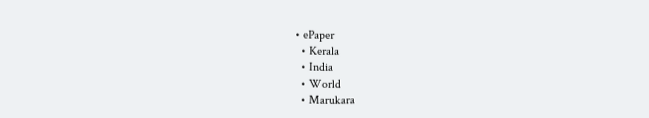• ePaper
  • Kerala
  • India
  • World
  • Marukara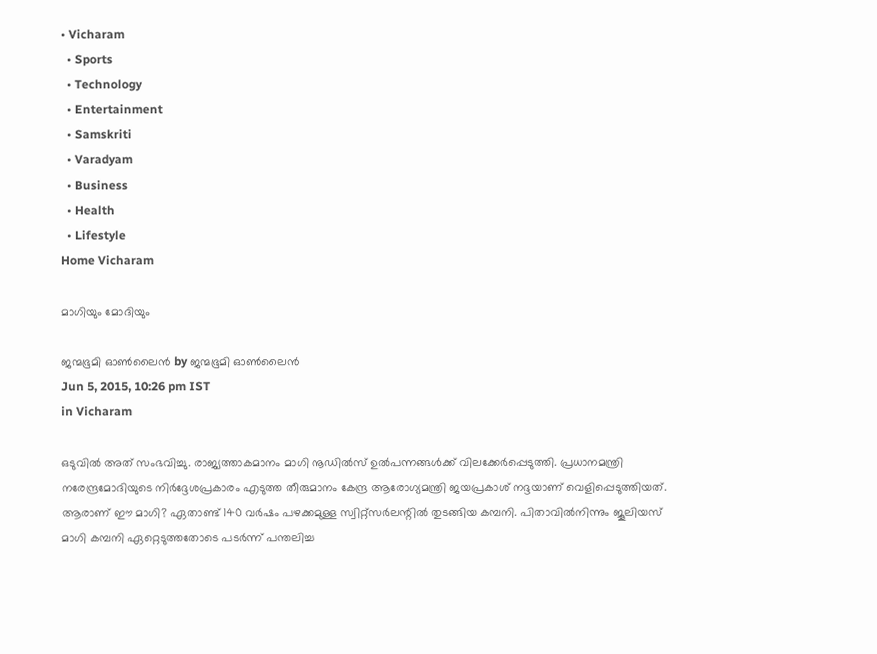• Vicharam
  • Sports
  • Technology
  • Entertainment
  • Samskriti
  • Varadyam
  • Business
  • Health
  • Lifestyle
Home Vicharam

മാഗിയും മോദിയും

ജന്മഭൂമി ഓണ്‍ലൈന്‍ by ജന്മഭൂമി ഓണ്‍ലൈന്‍
Jun 5, 2015, 10:26 pm IST
in Vicharam

ഒടുവില്‍ അത് സംഭവിച്ചു. രാജ്യത്താകമാനം മാഗി നൂഡില്‍സ് ഉല്‍പന്നങ്ങള്‍ക്ക് വിലക്കേര്‍പ്പെടുത്തി. പ്രധാനമന്ത്രി നരേന്ദ്രമോദിയുടെ നിര്‍ദ്ദേശപ്രകാരം എടുത്ത തീരുമാനം കേന്ദ്ര ആരോഗ്യമന്ത്രി ജയപ്രകാശ് നദ്ദയാണ് വെളിപ്പെടുത്തിയത്. ആരാണ് ഈ മാഗി? ഏതാണ്ട് 140 വര്‍ഷം പഴക്കമുള്ള സ്വിറ്റ്‌സര്‍ലന്റില്‍ തുടങ്ങിയ കമ്പനി. പിതാവില്‍നിന്നും ജൂലിയസ് മാഗി കമ്പനി ഏറ്റെടുത്തതോടെ പടര്‍ന്ന് പന്തലിച്ച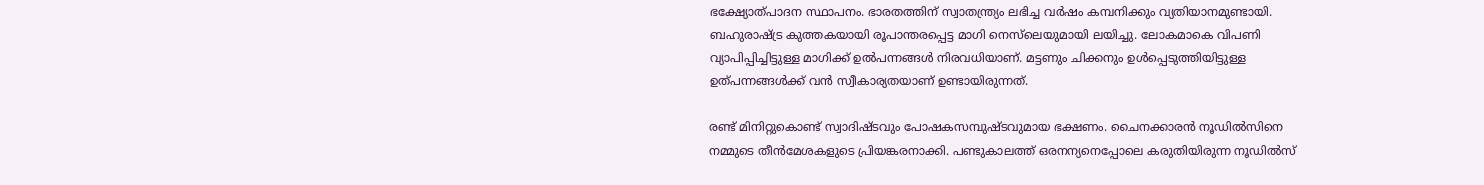ഭക്ഷ്യോത്പാദന സ്ഥാപനം. ഭാരതത്തിന് സ്വാതന്ത്ര്യം ലഭിച്ച വര്‍ഷം കമ്പനിക്കും വ്യതിയാനമുണ്ടായി. ബഹുരാഷ്‌ട്ര കുത്തകയായി രൂപാന്തരപ്പെട്ട മാഗി നെസ്‌ലെയുമായി ലയിച്ചു. ലോകമാകെ വിപണി വ്യാപിപ്പിച്ചിട്ടുള്ള മാഗിക്ക് ഉല്‍പന്നങ്ങള്‍ നിരവധിയാണ്. മട്ടണും ചിക്കനും ഉള്‍പ്പെടുത്തിയിട്ടുള്ള ഉത്പന്നങ്ങള്‍ക്ക് വന്‍ സ്വീകാര്യതയാണ് ഉണ്ടായിരുന്നത്.

രണ്ട് മിനിറ്റുകൊണ്ട് സ്വാദിഷ്ടവും പോഷകസമ്പുഷ്ടവുമായ ഭക്ഷണം. ചൈനക്കാരന്‍ നൂഡില്‍സിനെ നമ്മുടെ തീന്‍മേശകളുടെ പ്രിയങ്കരനാക്കി. പണ്ടുകാലത്ത് ഒരനന്യനെപ്പോലെ കരുതിയിരുന്ന നൂഡില്‍സ്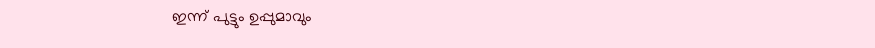ഇന്ന് പുട്ടും ഉപ്പുമാവും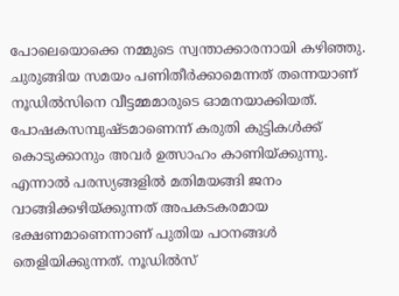പോലെയൊക്കെ നമ്മുടെ സ്വന്താക്കാരനായി കഴിഞ്ഞു. ചുരുങ്ങിയ സമയം പണിതീര്‍ക്കാമെന്നത് തന്നെയാണ് നൂഡില്‍സിനെ വീട്ടമ്മമാരുടെ ഓമനയാക്കിയത്. പോഷകസമ്പുഷ്ടമാണെന്ന് കരുതി കുട്ടികള്‍ക്ക് കൊടുക്കാനും അവര്‍ ഉത്സാഹം കാണിയ്‌ക്കുന്നു. എന്നാല്‍ പരസ്യങ്ങളില്‍ മതിമയങ്ങി ജനം വാങ്ങിക്കഴിയ്‌ക്കുന്നത് അപകടകരമായ ഭക്ഷണമാണെന്നാണ് പുതിയ പഠനങ്ങള്‍ തെളിയിക്കുന്നത്. നൂഡില്‍സ്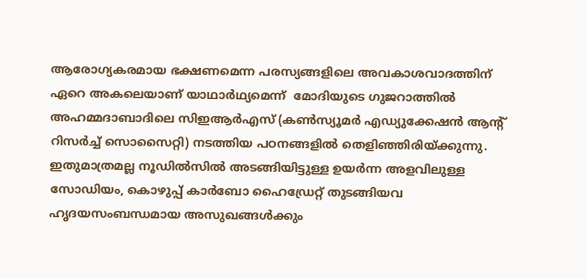ആരോഗ്യകരമായ ഭക്ഷണമെന്ന പരസ്യങ്ങളിലെ അവകാശവാദത്തിന് ഏറെ അകലെയാണ് യാഥാര്‍ഥ്യമെന്ന്  മോദിയുടെ ഗുജറാത്തില്‍ അഹമ്മദാബാദിലെ സിഇആര്‍എസ് (കണ്‍സ്യൂമര്‍ എഡ്യുക്കേഷന്‍ ആന്റ് റിസര്‍ച്ച് സൊസൈറ്റി) നടത്തിയ പഠനങ്ങളില്‍ തെളിഞ്ഞിരിയ്‌ക്കുന്നു. ഇതുമാത്രമല്ല നൂഡില്‍സില്‍ അടങ്ങിയിട്ടുള്ള ഉയര്‍ന്ന അളവിലുള്ള സോഡിയം, കൊഴുപ്പ് കാര്‍ബോ ഹൈഡ്രേറ്റ് തുടങ്ങിയവ ഹൃദയസംബന്ധമായ അസുഖങ്ങള്‍ക്കും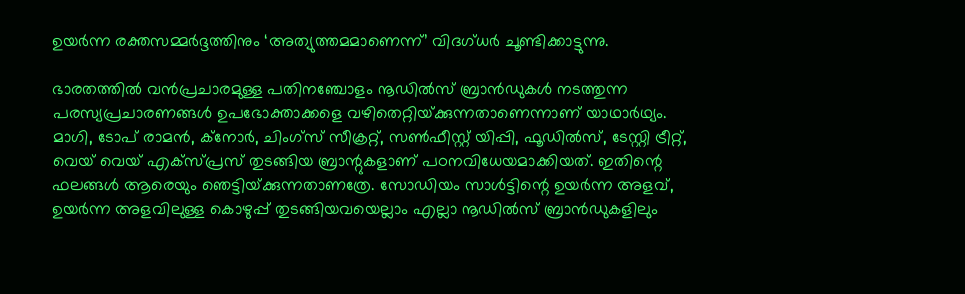ഉയര്‍ന്ന രക്തസമ്മര്‍ദ്ദത്തിനും ‘അത്യുത്തമമാണെന്ന്’ വിദഗ്ധര്‍ ചൂണ്ടിക്കാട്ടുന്നു.

ഭാരതത്തില്‍ വന്‍പ്രചാരമുള്ള പതിനഞ്ചോളം നൂഡില്‍സ് ബ്രാന്‍ഡുകള്‍ നടത്തുന്ന പരസ്യപ്രചാരണങ്ങള്‍ ഉപഭോക്താക്കളെ വഴിതെറ്റിയ്‌ക്കുന്നതാണെന്നാണ് യാഥാര്‍ഥ്യം. മാഗി, ടോപ് രാമന്‍, ക്‌നോര്‍, ചിംഗ്‌സ് സീക്രറ്റ്, സണ്‍ഫീസ്റ്റ് യിപ്പി, ഫൂഡില്‍സ്, ടേസ്റ്റി ട്രീറ്റ്, വെയ് വെയ് എക്‌സ്പ്രസ് തുടങ്ങിയ ബ്രാന്റുകളാണ് പഠനവിധേയമാക്കിയത്. ഇതിന്റെ ഫലങ്ങള്‍ ആരെയും ഞെട്ടിയ്‌ക്കുന്നതാണത്രേ. സോഡിയം സാള്‍ട്ടിന്റെ ഉയര്‍ന്ന അളവ്, ഉയര്‍ന്ന അളവിലുള്ള കൊഴുപ്പ് തുടങ്ങിയവയെല്ലാം എല്ലാ നൂഡില്‍സ് ബ്രാന്‍ഡുകളിലും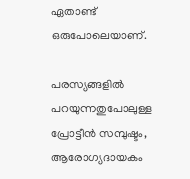ഏതാണ്ട് ഒരുപോലെയാണ്.

പരസ്യങ്ങളില്‍ പറയുന്നതുപോലുള്ള പ്രോട്ടീന്‍ സമ്പുഷ്ടം, ആരോഗ്യദായകം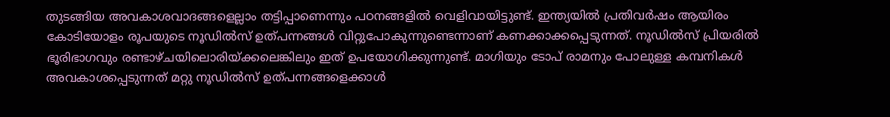തുടങ്ങിയ അവകാശവാദങ്ങളെല്ലാം തട്ടിപ്പാണെന്നും പഠനങ്ങളില്‍ വെളിവായിട്ടുണ്ട്. ഇന്ത്യയില്‍ പ്രതിവര്‍ഷം ആയിരം കോടിയോളം രൂപയുടെ നൂഡില്‍സ് ഉത്പന്നങ്ങള്‍ വിറ്റുപോകുന്നുണ്ടെന്നാണ് കണക്കാക്കപ്പെടുന്നത്. നൂഡില്‍സ് പ്രിയരില്‍ ഭൂരിഭാഗവും രണ്ടാഴ്ചയിലൊരിയ്‌ക്കലെങ്കിലും ഇത് ഉപയോഗിക്കുന്നുണ്ട്. മാഗിയും ടോപ് രാമനും പോലുള്ള കമ്പനികള്‍ അവകാശപ്പെടുന്നത് മറ്റു നൂഡില്‍സ് ഉത്പന്നങ്ങളെക്കാള്‍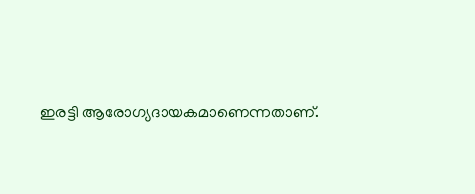ഇരട്ടി ആരോഗ്യദായകമാണെന്നതാണ്.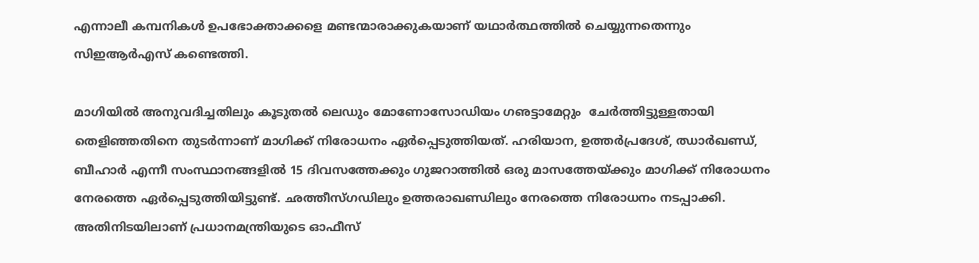എന്നാലീ കമ്പനികള്‍ ഉപഭോക്താക്കളെ മണ്ടന്മാരാക്കുകയാണ് യഥാര്‍ത്ഥത്തില്‍ ചെയ്യുന്നതെന്നും സിഇആര്‍എസ് കണ്ടെത്തി.

മാഗിയില്‍ അനുവദിച്ചതിലും കൂടുതല്‍ ലെഡും മോണോസോഡിയം ഗഌട്ടാമേറ്റും  ചേര്‍ത്തിട്ടുള്ളതായി തെളിഞ്ഞതിനെ തുടര്‍ന്നാണ് മാഗിക്ക് നിരോധനം ഏര്‍പ്പെടുത്തിയത്. ഹരിയാന, ഉത്തര്‍പ്രദേശ്, ഝാര്‍ഖണ്ഡ്, ബീഹാര്‍ എന്നീ സംസ്ഥാനങ്ങളില്‍ 15 ദിവസത്തേക്കും ഗുജറാത്തില്‍ ഒരു മാസത്തേയ്‌ക്കും മാഗിക്ക് നിരോധനം നേരത്തെ ഏര്‍പ്പെടുത്തിയിട്ടുണ്ട്. ഛത്തീസ്ഗഡിലും ഉത്തരാഖണ്ഡിലും നേരത്തെ നിരോധനം നടപ്പാക്കി. അതിനിടയിലാണ് പ്രധാനമന്ത്രിയുടെ ഓഫീസ്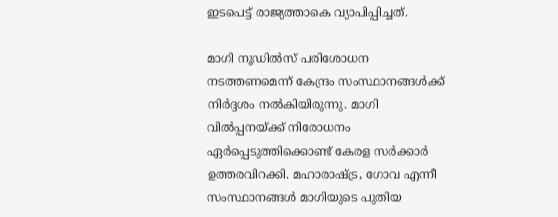ഇടപെട്ട് രാജ്യത്താകെ വ്യാപിപ്പിച്ചത്.

മാഗി നൂഡില്‍സ് പരിശോധന നടത്തണമെന്ന് കേന്ദ്രം സംസ്ഥാനങ്ങള്‍ക്ക് നിര്‍ദ്ദശം നല്‍കിയിരുന്നു. മാഗി വില്‍പ്പനയ്‌ക്ക് നിരോധനം ഏര്‍പ്പെടുത്തിക്കൊണ്ട് കേരള സര്‍ക്കാര്‍ ഉത്തരവിറക്കി. മഹാരാഷ്‌ട്ര, ഗോവ എന്നീ സംസ്ഥാനങ്ങള്‍ മാഗിയുടെ പുതിയ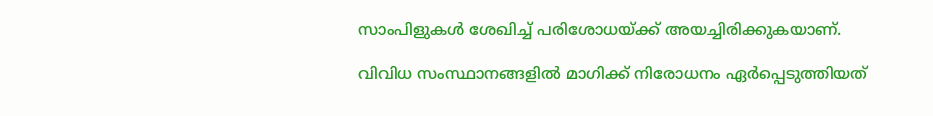സാംപിളുകള്‍ ശേഖിച്ച് പരിശോധയ്‌ക്ക് അയച്ചിരിക്കുകയാണ്.

വിവിധ സംസ്ഥാനങ്ങളില്‍ മാഗിക്ക് നിരോധനം ഏര്‍പ്പെടുത്തിയത്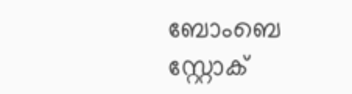ബോംബെ സ്റ്റോക്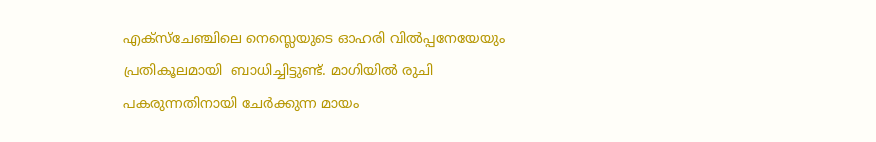എക്‌സ്‌ചേഞ്ചിലെ നെസ്ലെയുടെ ഓഹരി വില്‍പ്പനേയേയും പ്രതികൂലമായി  ബാധിച്ചിട്ടുണ്ട്. മാഗിയില്‍ രുചി പകരുന്നതിനായി ചേര്‍ക്കുന്ന മായം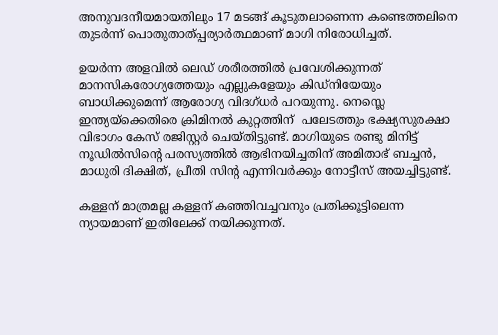അനുവദനീയമായതിലും 17 മടങ്ങ് കൂടുതലാണെന്ന കണ്ടെത്തലിനെ തുടര്‍ന്ന് പൊതുതാത്പ്പര്യാര്‍ത്ഥമാണ് മാഗി നിരോധിച്ചത്.

ഉയര്‍ന്ന അളവില്‍ ലെഡ് ശരീരത്തില്‍ പ്രവേശിക്കുന്നത് മാനസികരോഗ്യത്തേയും എല്ലുകളേയും കിഡ്‌നിയേയും  ബാധിക്കുമെന്ന് ആരോഗ്യ വിദഗ്ധര്‍ പറയുന്നു. നെസ്ലെ ഇന്ത്യയ്‌ക്കെതിരെ ക്രിമിനല്‍ കുറ്റത്തിന്  പലേടത്തും ഭക്ഷ്യസുരക്ഷാ വിഭാഗം കേസ് രജിസ്റ്റര്‍ ചെയ്തിട്ടുണ്ട്. മാഗിയുടെ രണ്ടു മിനിട്ട് നൂഡില്‍സിന്റെ പരസ്യത്തില്‍ ആഭിനയിച്ചതിന് അമിതാഭ് ബച്ചന്‍, മാധുരി ദിക്ഷിത്, പ്രീതി സിന്റ എന്നിവര്‍ക്കും നോട്ടീസ് അയച്ചിട്ടുണ്ട്.

കള്ളന് മാത്രമല്ല കള്ളന് കഞ്ഞിവച്ചവനും പ്രതിക്കൂട്ടിലെന്ന ന്യായമാണ് ഇതിലേക്ക് നയിക്കുന്നത്.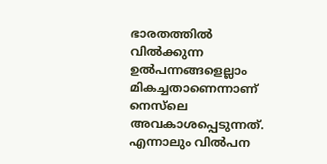ഭാരതത്തില്‍ വില്‍ക്കുന്ന ഉല്‍പന്നങ്ങളെല്ലാം മികച്ചതാണെന്നാണ് നെസ്‌ലെ അവകാശപ്പെടുന്നത്. എന്നാലും വില്‍പന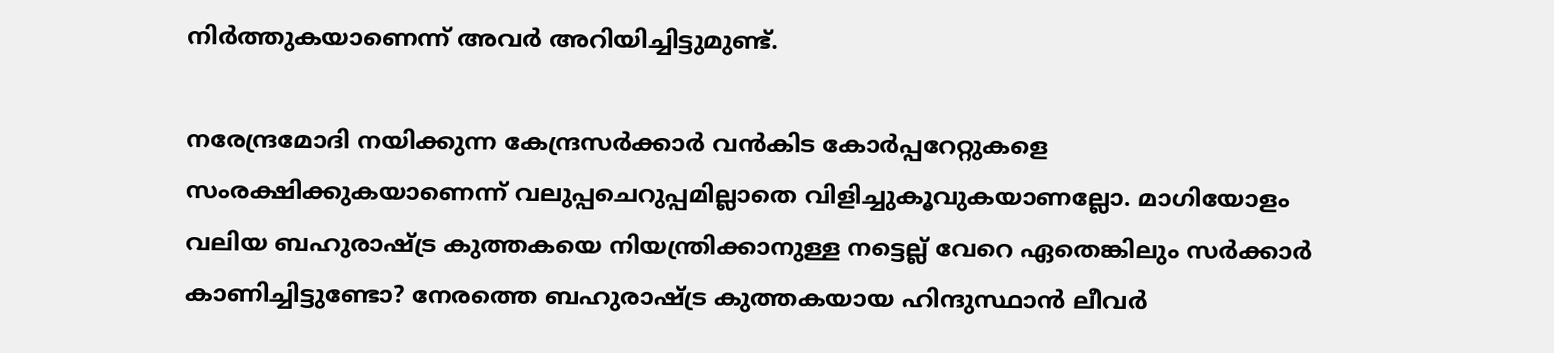നിര്‍ത്തുകയാണെന്ന് അവര്‍ അറിയിച്ചിട്ടുമുണ്ട്.

നരേന്ദ്രമോദി നയിക്കുന്ന കേന്ദ്രസര്‍ക്കാര്‍ വന്‍കിട കോര്‍പ്പറേറ്റുകളെ സംരക്ഷിക്കുകയാണെന്ന് വലുപ്പചെറുപ്പമില്ലാതെ വിളിച്ചുകൂവുകയാണല്ലോ. മാഗിയോളം വലിയ ബഹുരാഷ്‌ട്ര കുത്തകയെ നിയന്ത്രിക്കാനുള്ള നട്ടെല്ല് വേറെ ഏതെങ്കിലും സര്‍ക്കാര്‍ കാണിച്ചിട്ടുണ്ടോ? നേരത്തെ ബഹുരാഷ്‌ട്ര കുത്തകയായ ഹിന്ദുസ്ഥാന്‍ ലീവര്‍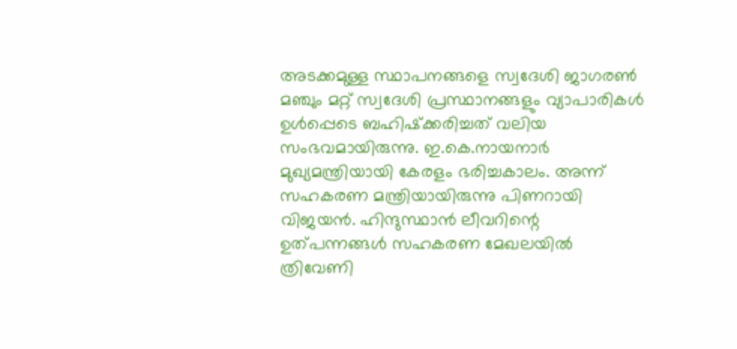അടക്കമുള്ള സ്ഥാപനങ്ങളെ സ്വദേശി ജാഗരണ്‍ മഞ്ചും മറ്റ് സ്വദേശി പ്രസ്ഥാനങ്ങളും വ്യാപാരികള്‍ ഉള്‍പ്പെടെ ബഹിഷ്‌ക്കരിച്ചത് വലിയ സംഭവമായിരുന്നു. ഇ.കെ.നായനാര്‍ മുഖ്യമന്ത്രിയായി കേരളം ഭരിച്ചകാലം. അന്ന് സഹകരണ മന്ത്രിയായിരുന്നു പിണറായി വിജയന്‍. ഹിന്ദുസ്ഥാന്‍ ലീവറിന്റെ ഉത്പന്നങ്ങള്‍ സഹകരണ മേഖലയില്‍ ത്രിവേണി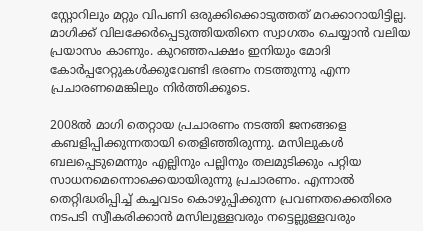സ്റ്റോറിലും മറ്റും വിപണി ഒരുക്കിക്കൊടുത്തത് മറക്കാറായിട്ടില്ല. മാഗിക്ക് വിലക്കേര്‍പ്പെടുത്തിയതിനെ സ്വാഗതം ചെയ്യാന്‍ വലിയ പ്രയാസം കാണും. കുറഞ്ഞപക്ഷം ഇനിയും മോദി കോര്‍പ്പറേറ്റുകള്‍ക്കുവേണ്ടി ഭരണം നടത്തുന്നു എന്ന പ്രചാരണമെങ്കിലും നിര്‍ത്തിക്കൂടെ.

2008ല്‍ മാഗി തെറ്റായ പ്രചാരണം നടത്തി ജനങ്ങളെ കബളിപ്പിക്കുന്നതായി തെളിഞ്ഞിരുന്നു. മസിലുകള്‍ ബലപ്പെടുമെന്നും എല്ലിനും പല്ലിനും തലമുടിക്കും പറ്റിയ സാധനമെന്നൊക്കെയായിരുന്നു പ്രചാരണം. എന്നാല്‍ തെറ്റിദ്ധരിപ്പിച്ച് കച്ചവടം കൊഴുപ്പിക്കുന്ന പ്രവണതക്കെതിരെ നടപടി സ്വീകരിക്കാന്‍ മസിലുള്ളവരും നട്ടെല്ലുള്ളവരും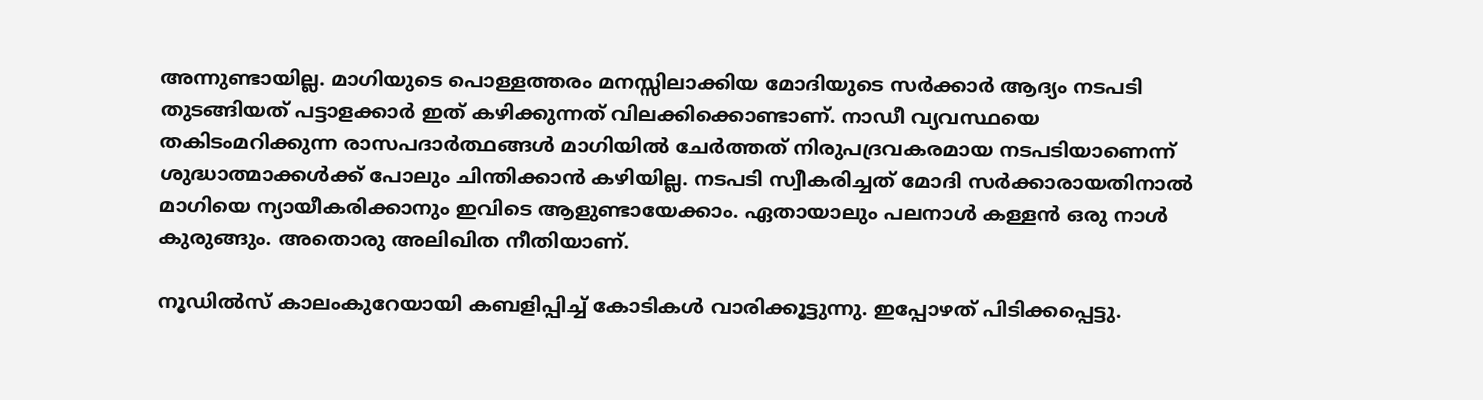അന്നുണ്ടായില്ല. മാഗിയുടെ പൊള്ളത്തരം മനസ്സിലാക്കിയ മോദിയുടെ സര്‍ക്കാര്‍ ആദ്യം നടപടി തുടങ്ങിയത് പട്ടാളക്കാര്‍ ഇത് കഴിക്കുന്നത് വിലക്കിക്കൊണ്ടാണ്. നാഡീ വ്യവസ്ഥയെ തകിടംമറിക്കുന്ന രാസപദാര്‍ത്ഥങ്ങള്‍ മാഗിയില്‍ ചേര്‍ത്തത് നിരുപദ്രവകരമായ നടപടിയാണെന്ന് ശുദ്ധാത്മാക്കള്‍ക്ക് പോലും ചിന്തിക്കാന്‍ കഴിയില്ല. നടപടി സ്വീകരിച്ചത് മോദി സര്‍ക്കാരായതിനാല്‍ മാഗിയെ ന്യായീകരിക്കാനും ഇവിടെ ആളുണ്ടായേക്കാം. ഏതായാലും പലനാള്‍ കള്ളന്‍ ഒരു നാള്‍ കുരുങ്ങും. അതൊരു അലിഖിത നീതിയാണ്.

നൂഡില്‍സ് കാലംകുറേയായി കബളിപ്പിച്ച് കോടികള്‍ വാരിക്കൂട്ടുന്നു. ഇപ്പോഴത് പിടിക്കപ്പെട്ടു.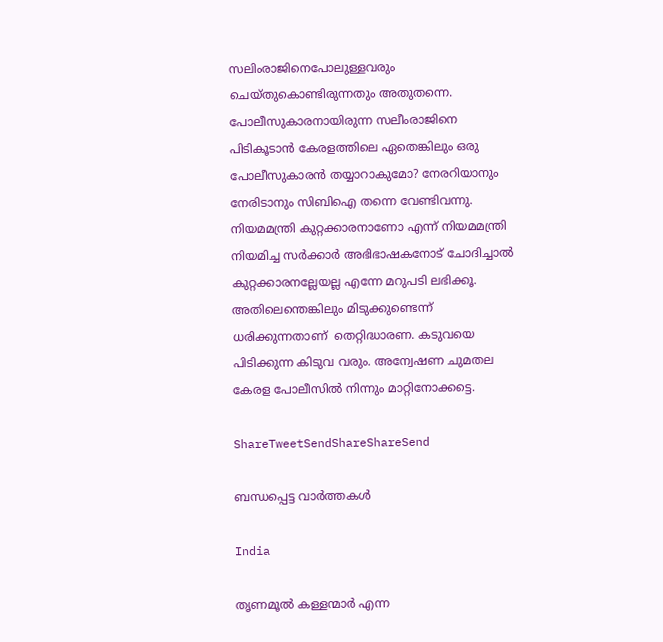സലിംരാജിനെപോലുള്ളവരും ചെയ്തുകൊണ്ടിരുന്നതും അതുതന്നെ. പോലീസുകാരനായിരുന്ന സലീംരാജിനെ പിടികൂടാന്‍ കേരളത്തിലെ ഏതെങ്കിലും ഒരു പോലീസുകാരന്‍ തയ്യാറാകുമോ? നേരറിയാനും നേരിടാനും സിബിഐ തന്നെ വേണ്ടിവന്നു. നിയമമന്ത്രി കുറ്റക്കാരനാണോ എന്ന് നിയമമന്ത്രി നിയമിച്ച സര്‍ക്കാര്‍ അഭിഭാഷകനോട് ചോദിച്ചാല്‍ കുറ്റക്കാരനല്ലേയല്ല എന്നേ മറുപടി ലഭിക്കൂ. അതിലെന്തെങ്കിലും മിടുക്കുണ്ടെന്ന് ധരിക്കുന്നതാണ്  തെറ്റിദ്ധാരണ. കടുവയെ പിടിക്കുന്ന കിടുവ വരും. അന്വേഷണ ചുമതല കേരള പോലീസില്‍ നിന്നും മാറ്റിനോക്കട്ടെ.

ShareTweetSendShareShareSend

ബന്ധപ്പെട്ട വാര്‍ത്തകള്‍

India

തൃണമൂല്‍ കള്ളന്മാര്‍ എന്ന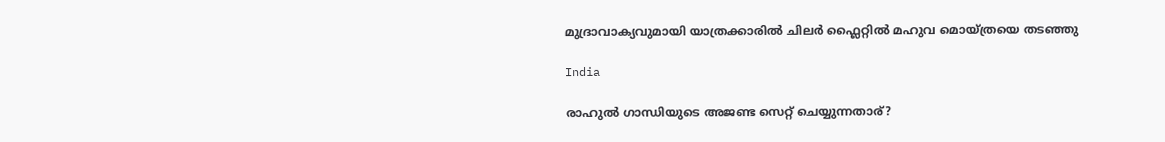മുദ്രാവാക്യവുമായി യാത്രക്കാരില്‍ ചിലര്‍ ഫ്ലൈറ്റില്‍ മഹുവ മൊയ്ത്രയെ തടഞ്ഞു

India

രാഹുല്‍ ഗാന്ധിയുടെ അജണ്ട സെറ്റ് ചെയ്യുന്നതാര്?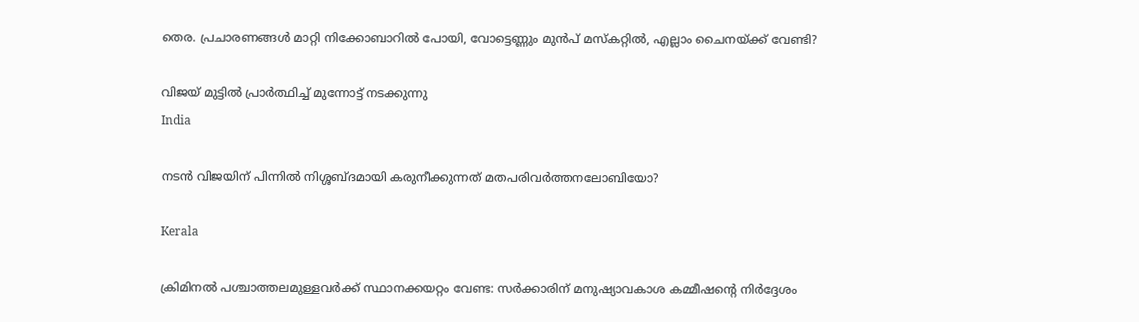തെര. പ്രചാരണങ്ങള്‍ മാറ്റി നിക്കോബാറില്‍ പോയി, വോട്ടെണ്ണും മുന്‍പ് മസ്കറ്റില്‍, എല്ലാം ചൈനയ്‌ക്ക് വേണ്ടി?

വിജയ് മുട്ടില്‍ പ്രാര്‍ത്ഥിച്ച് മുന്നോട്ട് നടക്കുന്നു
India

നടന്‍ വിജയിന് പിന്നില്‍ നിശ്ശബ്ദമായി കരുനീക്കുന്നത് മതപരിവര്‍ത്തനലോബിയോ?

Kerala

ക്രിമിനല്‍ പശ്ചാത്തലമുള്ളവര്‍ക്ക് സ്ഥാനക്കയറ്റം വേണ്ട: സര്‍ക്കാരിന് മനുഷ്യാവകാശ കമ്മീഷന്റെ നിര്‍ദ്ദേശം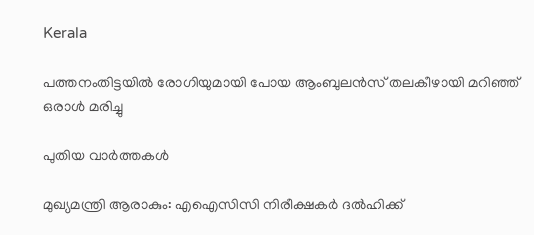Kerala

പത്തനംതിട്ടയില്‍ രോഗിയുമായി പോയ ആംബുലന്‍സ് തലകീഴായി മറിഞ്ഞ് ഒരാള്‍ മരിച്ചു

പുതിയ വാര്‍ത്തകള്‍

മുഖ്യമന്ത്രി ആരാകും: എഐസിസി നിരീക്ഷകര്‍ ദല്‍ഹിക്ക്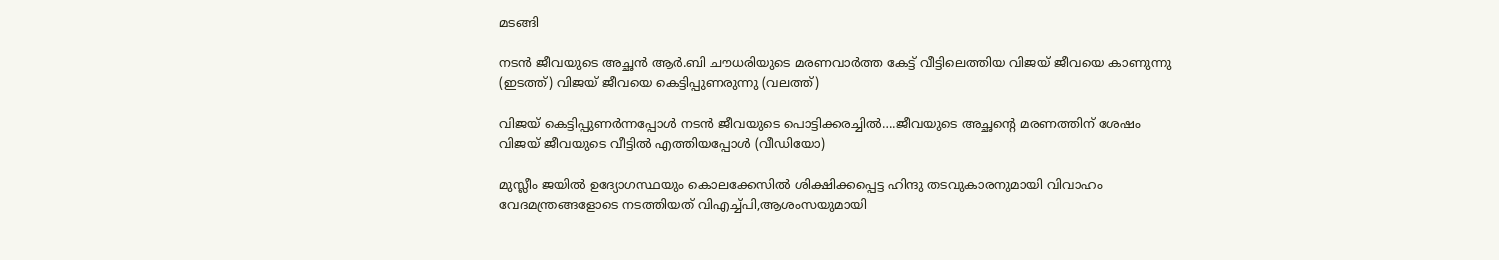മടങ്ങി

നടന്‍ ജീവയുടെ അച്ഛന്‍ ആര്‍.ബി ചൗധരിയുടെ മരണവാര്‍ത്ത കേട്ട് വീട്ടിലെത്തിയ വിജയ് ജീവയെ കാണുന്നു (ഇടത്ത്) വിജയ് ജീവയെ കെട്ടിപ്പുണരുന്നു (വലത്ത്)

വിജയ് കെട്ടിപ്പുണര്‍ന്നപ്പോള്‍ നടന്‍ ജീവയുടെ പൊട്ടിക്കരച്ചില്‍….ജീവയുടെ അച്ഛന്റെ മരണത്തിന് ശേഷം വിജയ് ജീവയുടെ വീട്ടില്‍ എത്തിയപ്പോള്‍ (വീഡിയോ)

മുസ്ലീം ജയില്‍ ഉദ്യോഗസ്ഥയും കൊലക്കേസില്‍ ശിക്ഷിക്കപ്പെട്ട ഹിന്ദു തടവുകാരനുമായി വിവാഹം വേദമന്ത്രങ്ങളോടെ നടത്തിയത് വിഎച്ച്പി,ആശംസയുമായി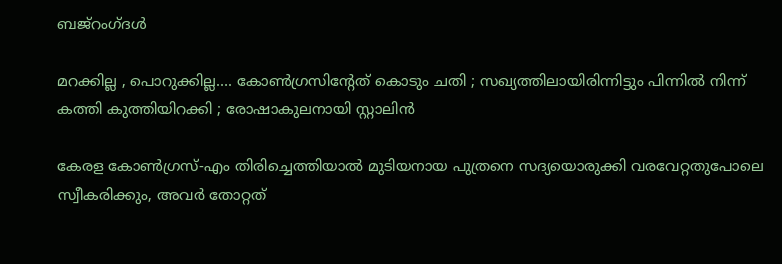ബജ്‌റംഗ്ദള്‍

മറക്കില്ല , പൊറുക്കില്ല…. കോൺഗ്രസിൻ്റേത് കൊടും ചതി ; സഖ്യത്തിലായിരിന്നിട്ടും പിന്നിൽ നിന്ന് കത്തി കുത്തിയിറക്കി ; രോഷാകുലനായി സ്റ്റാലിൻ

കേരള കോണ്‍ഗ്രസ്-എം തിരിച്ചെത്തിയാല്‍ മുടിയനായ പുത്രനെ സദ്യയൊരുക്കി വരവേറ്റതുപോലെ സ്വീകരിക്കും, അവര്‍ തോറ്റത്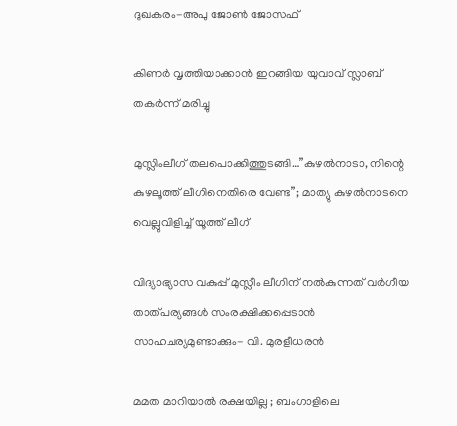ദുഖകരം-അപു ജോണ്‍ ജോസഫ്

കിണര്‍ വൃത്തിയാക്കാന്‍ ഇറങ്ങിയ യുവാവ് സ്ലാബ് തകര്‍ന്ന് മരിച്ചു

മുസ്ലിംലീഗ് തലപൊക്കിത്തുടങ്ങി…”കുഴൽനാടാ, നിന്റെ കുഴലൂത്ത് ലീഗിനെതിരെ വേണ്ട”; മാത്യു കുഴൽനാടനെ വെല്ലുവിളിച്ച് യൂത്ത് ലീഗ്

വിദ്യാഭ്യാസ വകുപ്പ് മുസ്ലീം ലീഗിന് നല്‍കുന്നത് വര്‍ഗീയ താത്പര്യങ്ങള്‍ സംരക്ഷിക്കപ്പെടാന്‍ സാഹചര്യമുണ്ടാക്കും- വി. മുരളീധരന്‍

മമത മാറിയാൽ രക്ഷയില്ല ; ബംഗാളിലെ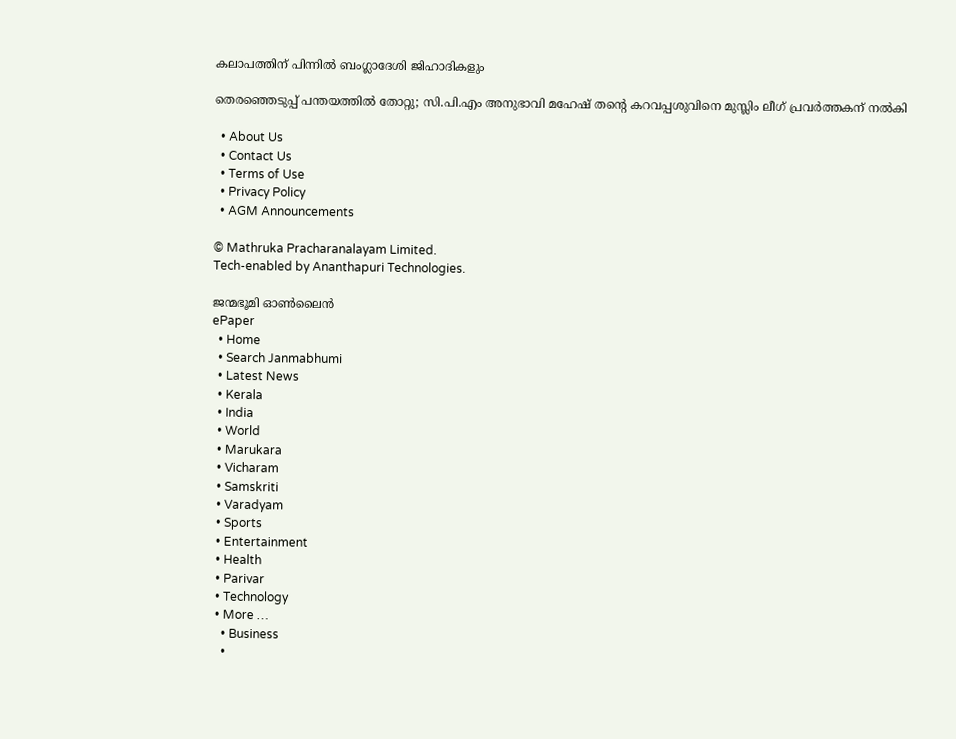കലാപത്തിന് പിന്നിൽ ബംഗ്ലാദേശി ജിഹാദികളും

തെരഞ്ഞെടുപ്പ് പന്തയത്തില്‍ തോറ്റു; സി.പി.എം അനുഭാവി മഹേഷ് തന്റെ കറവപ്പശുവിനെ മുസ്ലിം ലീഗ് പ്രവര്‍ത്തകന് നല്‍കി

  • About Us
  • Contact Us
  • Terms of Use
  • Privacy Policy
  • AGM Announcements

© Mathruka Pracharanalayam Limited.
Tech-enabled by Ananthapuri Technologies.

ജന്മഭൂമി ഓണ്‍ലൈന്‍
ePaper
  • Home
  • Search Janmabhumi
  • Latest News
  • Kerala
  • India
  • World
  • Marukara
  • Vicharam
  • Samskriti
  • Varadyam
  • Sports
  • Entertainment
  • Health
  • Parivar
  • Technology
  • More …
    • Business
    •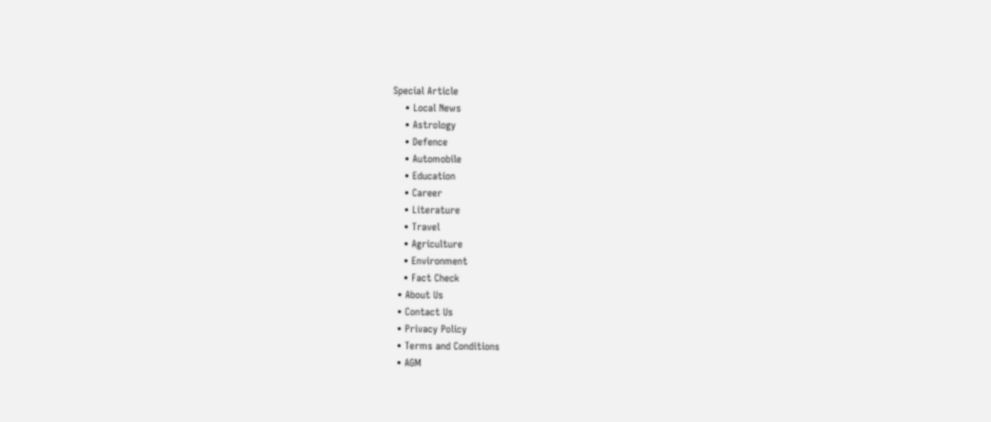Special Article
    • Local News
    • Astrology
    • Defence
    • Automobile
    • Education
    • Career
    • Literature
    • Travel
    • Agriculture
    • Environment
    • Fact Check
  • About Us
  • Contact Us
  • Privacy Policy
  • Terms and Conditions
  • AGM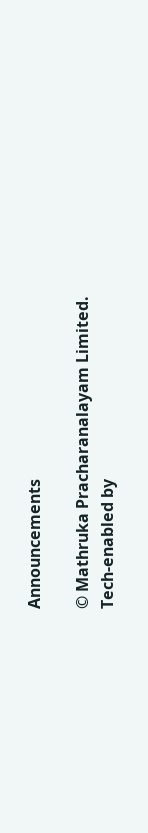Announcements

© Mathruka Pracharanalayam Limited.
Tech-enabled by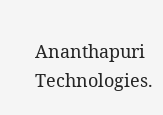Ananthapuri Technologies.